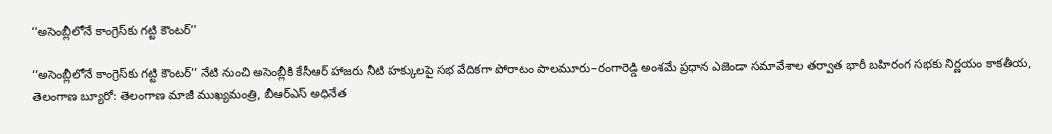‘‘అసెంబ్లీలోనే కాంగ్రెస్‌కు గట్టి కౌంటర్’’

‘‘అసెంబ్లీలోనే కాంగ్రెస్‌కు గట్టి కౌంటర్’’ నేటి నుంచి అసెంబ్లీకి కేసీఆర్ హాజరు నీటి హక్కులపై సభ వేదికగా పోరాటం పాలమూరు–రంగారెడ్డి అంశమే ప్రధాన ఎజెండా సమావేశాల తర్వాత భారీ బహిరంగ సభకు నిర్ణయం కాకతీయ, తెలంగాణ బ్యూరో: తెలంగాణ మాజీ ముఖ్యమంత్రి, బీఆర్ఎస్ అధినేత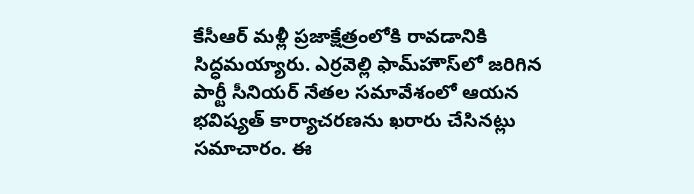కేసీఆర్ మళ్లీ ప్రజాక్షేత్రంలోకి రావడానికి సిద్ధమయ్యారు. ఎర్రవెల్లి ఫామ్‌హౌస్‌లో జరిగిన పార్టీ సీనియర్ నేతల సమావేశంలో ఆయన భవిష్యత్ కార్యాచరణను ఖరారు చేసినట్లు సమాచారం. ఈ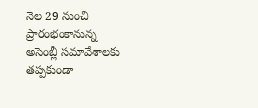నెల 29 నుంచి ప్రారంభంకానున్న అసెంబ్లీ సమావేశాలకు తప్పకుండా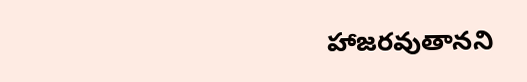హాజరవుతానని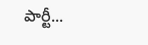పార్టీ...